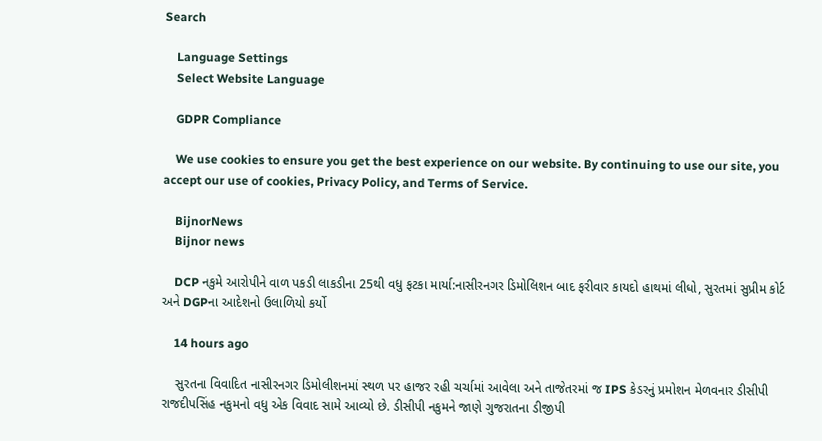Search

    Language Settings
    Select Website Language

    GDPR Compliance

    We use cookies to ensure you get the best experience on our website. By continuing to use our site, you accept our use of cookies, Privacy Policy, and Terms of Service.

    BijnorNews
    Bijnor news

    DCP નકુમે આરોપીને વાળ પકડી લાકડીના 25થી વધુ ફટકા માર્યા:નાસીરનગર ડિમોલિશન બાદ ફરીવાર કાયદો હાથમાં લીધો, સુરતમાં સુપ્રીમ કોર્ટ અને DGPના આદેશનો ઉલાળિયો કર્યો

    14 hours ago

    સુરતના વિવાદિત નાસીરનગર ડિમોલીશનમાં સ્થળ પર હાજર રહી ચર્ચામાં આવેલા અને તાજેતરમાં જ IPS કેડરનું પ્રમોશન મેળવનાર ડીસીપી રાજદીપસિંહ નકુમનો વધુ એક વિવાદ સામે આવ્યો છે. ડીસીપી નકુમને જાણે ગુજરાતના ડીજીપી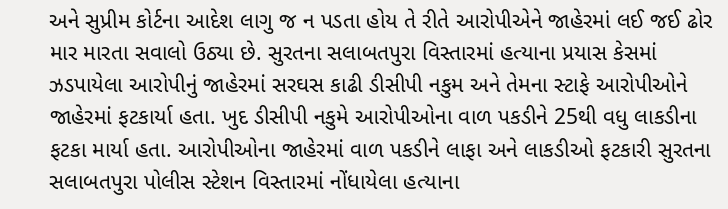અને સુપ્રીમ કોર્ટના આદેશ લાગુ જ ન પડતા હોય તે રીતે આરોપીએને જાહેરમાં લઈ જઈ ઢોર માર મારતા સવાલો ઉઠ્યા છે. સુરતના સલાબતપુરા વિસ્તારમાં હત્યાના પ્રયાસ કેસમાં ઝડપાયેલા આરોપીનું જાહેરમાં સરઘસ કાઢી ડીસીપી નકુમ અને તેમના સ્ટાફે આરોપીઓને જાહેરમાં ફટકાર્યા હતા. ખુદ ડીસીપી નકુમે આરોપીઓના વાળ પકડીને 25થી વધુ લાકડીના ફટકા માર્યા હતા. આરોપીઓના જાહેરમાં વાળ પકડીને લાફા અને લાકડીઓ ફટકારી સુરતના સલાબતપુરા પોલીસ સ્ટેશન વિસ્તારમાં નોંધાયેલા હત્યાના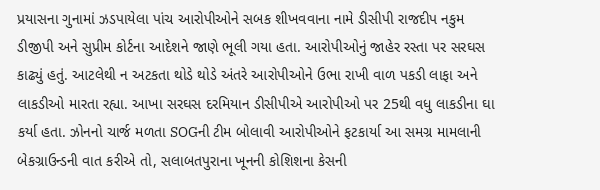પ્રયાસના ગુનામાં ઝડપાયેલા પાંચ આરોપીઓને સબક શીખવવાના નામે ડીસીપી રાજદીપ નકુમ ડીજીપી અને સુપ્રીમ કોર્ટના આદેશને જાણે ભૂલી ગયા હતા. આરોપીઓનું જાહેર રસ્તા પર સરઘસ કાઢ્યું હતું. આટલેથી ન અટકતા થોડે થોડે અંતરે આરોપીઓને ઉભા રાખી વાળ પકડી લાફા અને લાકડીઓ મારતા રહ્યા. આખા સરઘસ દરમિયાન ડીસીપીએ આરોપીઓ પર 25થી વધુ લાકડીના ઘા કર્યા હતા. ઝોનનો ચાર્જ મળતા SOGની ટીમ બોલાવી આરોપીઓને ફટકાર્યા આ સમગ્ર મામલાની બેકગ્રાઉન્ડની વાત કરીએ તો, સલાબતપુરાના ખૂનની કોશિશના કેસની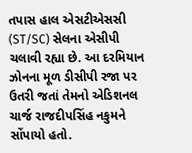તપાસ હાલ એસટીએસસી (ST/SC) સેલના એસીપી ચલાવી રહ્યા છે. આ દરમિયાન ઝોનના મૂળ ડીસીપી રજા પર ઉતરી જતાં તેમનો એડિશનલ ચાર્જ રાજદીપસિંહ નકુમને સોંપાયો હતો.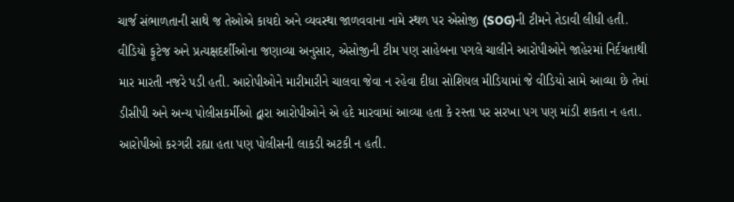ચાર્જ સંભાળતાની સાથે જ તેઓએ કાયદો અને વ્યવસ્થા જાળવવાના નામે સ્થળ પર એસોજી (SOG)ની ટીમને તેડાવી લીધી હતી. વીડિયો ફૂટેજ અને પ્રત્યક્ષદર્શીઓના જણાવ્યા અનુસાર, એસોજીની ટીમ પણ સાહેબના પગલે ચાલીને આરોપીઓને જાહેરમાં નિર્દયતાથી માર મારતી નજરે પડી હતી. આરોપીઓને મારીમારીને ચાલવા જેવા ન રહેવા દીધા સોશિયલ મીડિયામાં જે વીડિયો સામે આવ્યા છે તેમાં ડીસીપી અને અન્ય પોલીસકર્મીઓ દ્વારા આરોપીઓને એ હદે મારવામાં આવ્યા હતા કે રસ્તા પર સરખા પગ પણ માંડી શકતા ન હતા. આરોપીઓ કરગરી રહ્યા હતા પણ પોલીસની લાકડી અટકી ન હતી.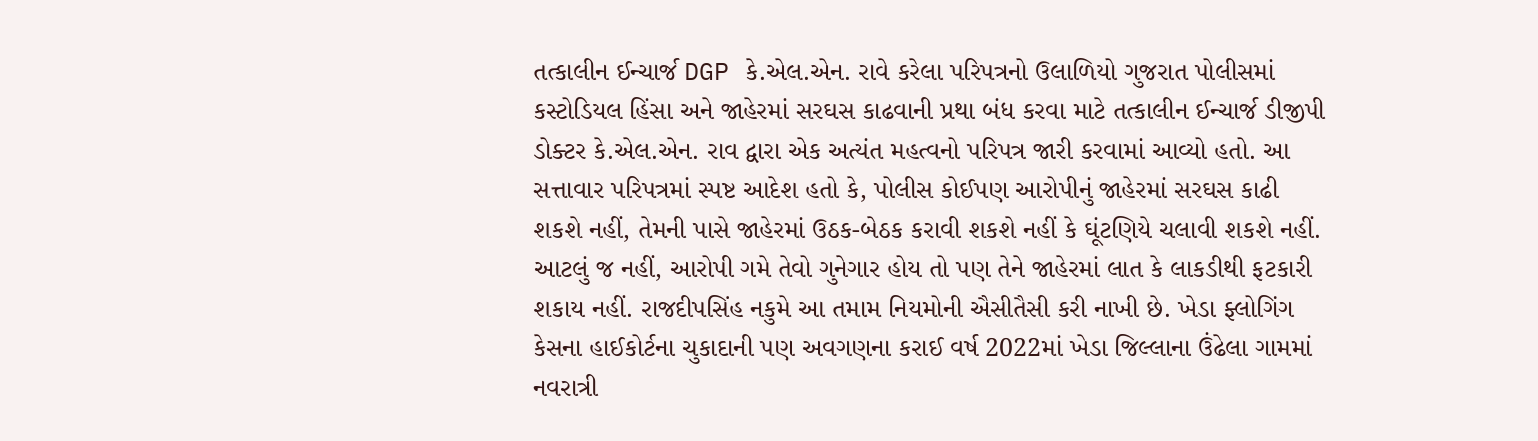તત્કાલીન ઈન્ચાર્જ DGP કે.એલ.એન. રાવે કરેલા પરિપત્રનો ઉલાળિયો ગુજરાત પોલીસમાં કસ્ટોડિયલ હિંસા અને જાહેરમાં સરઘસ કાઢવાની પ્રથા બંધ કરવા માટે તત્કાલીન ઈન્ચાર્જ ડીજીપી ડોક્ટર કે.એલ.એન. રાવ દ્વારા એક અત્યંત મહત્વનો પરિપત્ર જારી કરવામાં આવ્યો હતો. આ સત્તાવાર પરિપત્રમાં સ્પષ્ટ આદેશ હતો કે, પોલીસ કોઈપણ આરોપીનું જાહેરમાં સરઘસ કાઢી શકશે નહીં, તેમની પાસે જાહેરમાં ઉઠક-બેઠક કરાવી શકશે નહીં કે ઘૂંટણિયે ચલાવી શકશે નહીં. આટલું જ નહીં, આરોપી ગમે તેવો ગુનેગાર હોય તો પણ તેને જાહેરમાં લાત કે લાકડીથી ફટકારી શકાય નહીં. રાજદીપસિંહ નકુમે આ તમામ નિયમોની ઐસીતૈસી કરી નાખી છે. ખેડા ફ્લોગિંગ કેસના હાઈકોર્ટના ચુકાદાની પણ અવગણના કરાઈ વર્ષ 2022માં ખેડા જિલ્લાના ઉંઢેલા ગામમાં નવરાત્રી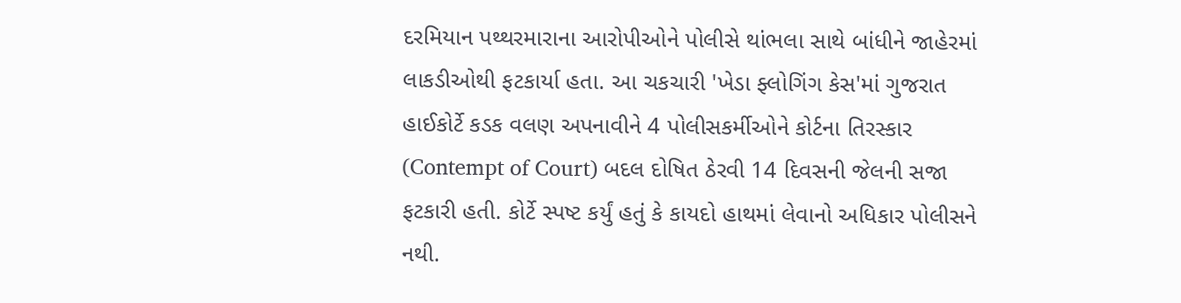દરમિયાન પથ્થરમારાના આરોપીઓને પોલીસે થાંભલા સાથે બાંધીને જાહેરમાં લાકડીઓથી ફટકાર્યા હતા. આ ચકચારી 'ખેડા ફ્લોગિંગ કેસ'માં ગુજરાત હાઈકોર્ટે કડક વલણ અપનાવીને 4 પોલીસકર્મીઓને કોર્ટના તિરસ્કાર (Contempt of Court) બદલ દોષિત ઠેરવી 14 દિવસની જેલની સજા ફટકારી હતી. કોર્ટે સ્પષ્ટ કર્યું હતું કે કાયદો હાથમાં લેવાનો અધિકાર પોલીસને નથી.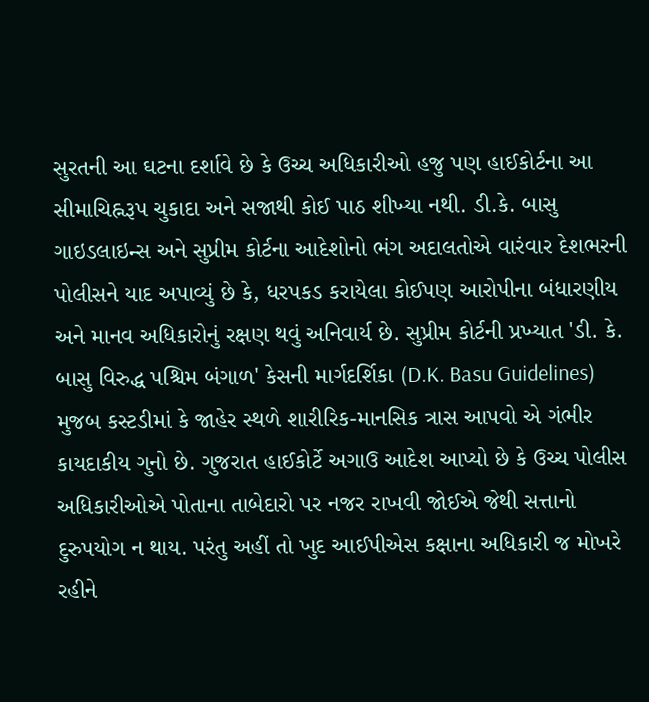સુરતની આ ઘટના દર્શાવે છે કે ઉચ્ચ અધિકારીઓ હજુ પણ હાઈકોર્ટના આ સીમાચિહ્નરૂપ ચુકાદા અને સજાથી કોઈ પાઠ શીખ્યા નથી. ડી.કે. બાસુ ગાઇડલાઇન્સ અને સુપ્રીમ કોર્ટના આદેશોનો ભંગ અદાલતોએ વારંવાર દેશભરની પોલીસને યાદ અપાવ્યું છે કે, ધરપકડ કરાયેલા કોઈપણ આરોપીના બંધારણીય અને માનવ અધિકારોનું રક્ષણ થવું અનિવાર્ય છે. સુપ્રીમ કોર્ટની પ્રખ્યાત 'ડી. કે. બાસુ વિરુદ્ધ પશ્ચિમ બંગાળ' કેસની માર્ગદર્શિકા (D.K. Basu Guidelines) મુજબ કસ્ટડીમાં કે જાહેર સ્થળે શારીરિક-માનસિક ત્રાસ આપવો એ ગંભીર કાયદાકીય ગુનો છે. ગુજરાત હાઈકોર્ટે અગાઉ આદેશ આપ્યો છે કે ઉચ્ચ પોલીસ અધિકારીઓએ પોતાના તાબેદારો પર નજર રાખવી જોઈએ જેથી સત્તાનો દુરુપયોગ ન થાય. પરંતુ અહીં તો ખુદ આઈપીએસ કક્ષાના અધિકારી જ મોખરે રહીને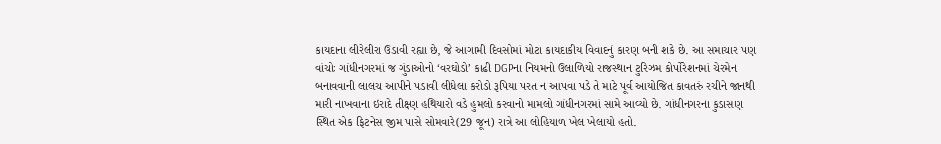કાયદાના લીરેલીરા ઉડાવી રહ્યા છે, જે આગામી દિવસોમાં મોટા કાયદાકીય વિવાદનું કારણ બની શકે છે. આ સમાચાર પણ વાંચોઃ ગાંધીનગરમાં જ ગુંડાઓનો ‘વરઘોડો’ કાઢી DGPના નિયમનો ઉલાળિયો રાજસ્થાન ટુરિઝમ કોર્પોરેશનમાં ચેરમેન બનાવવાની લાલચ આપીને પડાવી લીધેલા કરોડો રૂપિયા પરત ન આપવા પડે તે માટે પૂર્વ આયોજિત કાવતરું રચીને જાનથી મારી નાખવાના ઇરાદે તીક્ષ્ણ હથિયારો વડે હુમલો કરવાનો મામલો ગાંધીનગરમાં સામે આવ્યો છે. ગાંધીનગરના કુડાસણ સ્થિત એક ફિટનેસ જીમ પાસે સોમવારે(29 જૂન) રાત્રે આ લોહિયાળ ખેલ ખેલાયો હતો.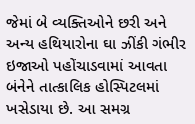જેમાં બે વ્યક્તિઓને છરી અને અન્ય હથિયારોના ઘા ઝીંકી ગંભીર ઇજાઓ પહોંચાડવામાં આવતા બંનેને તાત્કાલિક હોસ્પિટલમાં ખસેડાયા છે. આ સમગ્ર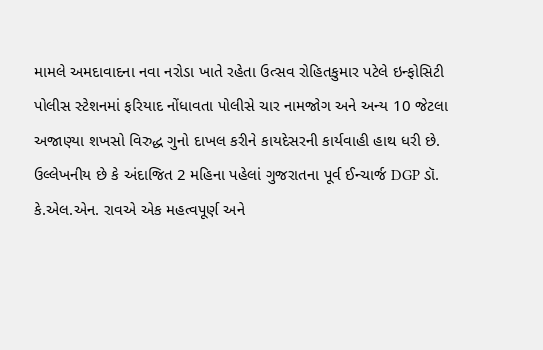મામલે અમદાવાદના નવા નરોડા ખાતે રહેતા ઉત્સવ રોહિતકુમાર પટેલે ઇન્ફોસિટી પોલીસ સ્ટેશનમાં ફરિયાદ નોંધાવતા પોલીસે ચાર નામજોગ અને અન્ય 10 જેટલા અજાણ્યા શખસો વિરુદ્ધ ગુનો દાખલ કરીને કાયદેસરની કાર્યવાહી હાથ ધરી છે. ઉલ્લેખનીય છે કે અંદાજિત 2 મહિના પહેલાં ગુજરાતના પૂર્વ ઈન્ચાર્જ DGP ડૉ. કે.એલ.એન. રાવએ એક મહત્વપૂર્ણ અને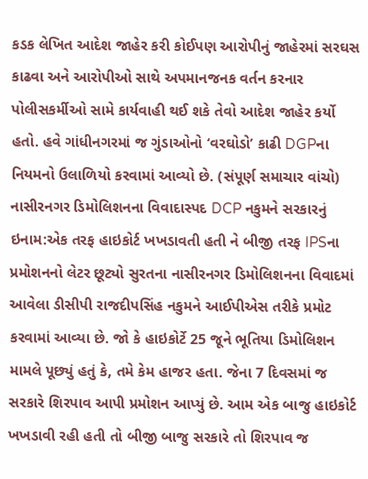કડક લેખિત આદેશ જાહેર કરી કોઈપણ આરોપીનું જાહેરમાં સરઘસ કાઢવા અને આરોપીઓ સાથે અપમાનજનક વર્તન કરનાર પોલીસકર્મીઓ સામે કાર્યવાહી થઈ શકે તેવો આદેશ જાહેર કર્યો હતો. હવે ગાંધીનગરમાં જ ગુંડાઓનો ‘વરઘોડો’ કાઢી DGPના નિયમનો ઉલાળિયો કરવામાં આવ્યો છે. (સંપૂર્ણ સમાચાર વાંચો) નાસીરનગર ડિમોલિશનના વિવાદાસ્પદ DCP નકુમને સરકારનું ઇનામ:એક તરફ હાઇકોર્ટ ખખડાવતી હતી ને બીજી તરફ IPSના પ્રમોશનનો લેટર છૂટ્યો સુરતના નાસીરનગર ડિમોલિશનના વિવાદમાં આવેલા ડીસીપી રાજદીપસિંહ નકુમને આઈપીએસ તરીકે પ્રમોટ કરવામાં આવ્યા છે. જો કે હાઇકોર્ટે 25 જૂને ભૂતિયા ડિમોલિશન મામલે પૂછ્યું હતું કે, તમે કેમ હાજર હતા. જેના 7 દિવસમાં જ સરકારે શિરપાવ આપી પ્રમોશન આપ્યું છે. આમ એક બાજુ હાઇકોર્ટ ખખડાવી રહી હતી તો બીજી બાજુ સરકારે તો શિરપાવ જ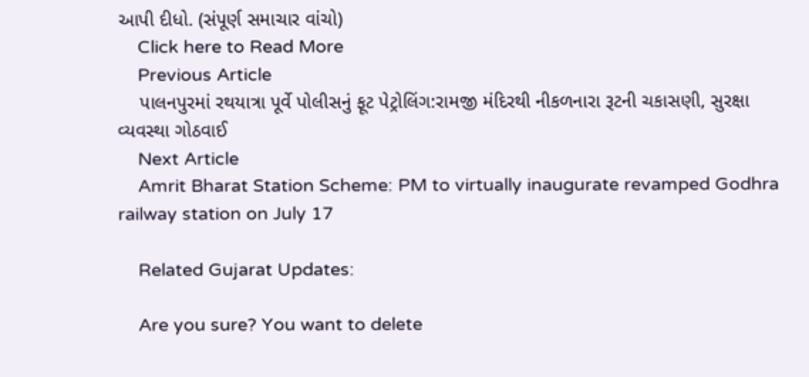આપી દીધો. (સંપૂર્ણ સમાચાર વાંચો)
    Click here to Read More
    Previous Article
    પાલનપુરમાં રથયાત્રા પૂર્વે પોલીસનું ફૂટ પેટ્રોલિંગ:રામજી મંદિરથી નીકળનારા રૂટની ચકાસણી, સુરક્ષા વ્યવસ્થા ગોઠવાઈ
    Next Article
    Amrit Bharat Station Scheme: PM to virtually inaugurate revamped Godhra railway station on July 17

    Related Gujarat Updates:

    Are you sure? You want to delete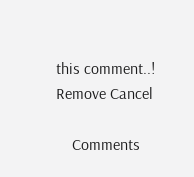this comment..! Remove Cancel

    Comments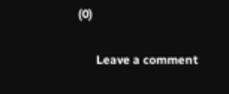(0)

      Leave a comment